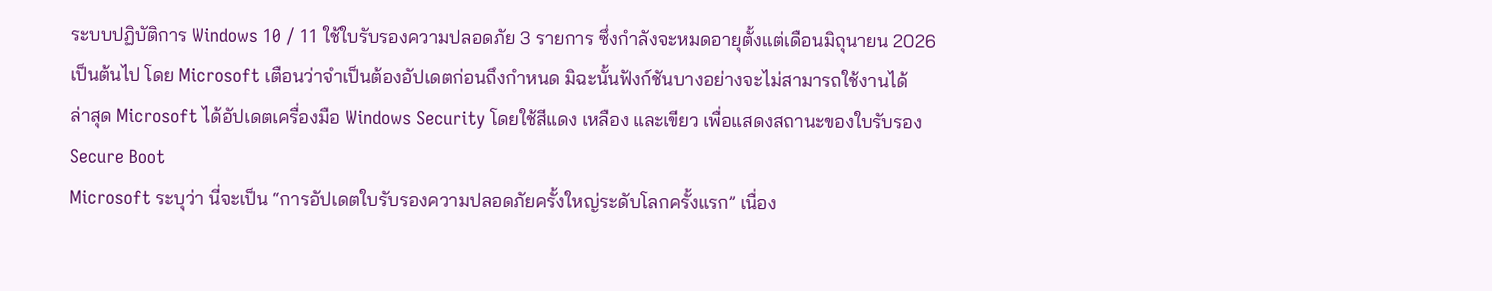ระบบปฏิบัติการ Windows 10 / 11 ใช้ใบรับรองความปลอดภัย 3 รายการ ซึ่งกำลังจะหมดอายุตั้งแต่เดือนมิถุนายน 2026 เป็นต้นไป โดย Microsoft เตือนว่าจำเป็นต้องอัปเดตก่อนถึงกำหนด มิฉะนั้นฟังก์ชันบางอย่างจะไม่สามารถใช้งานได้
ล่าสุด Microsoft ได้อัปเดตเครื่องมือ Windows Security โดยใช้สีแดง เหลือง และเขียว เพื่อแสดงสถานะของใบรับรอง Secure Boot
Microsoft ระบุว่า นี่จะเป็น “การอัปเดตใบรับรองความปลอดภัยครั้งใหญ่ระดับโลกครั้งแรก” เนื่อง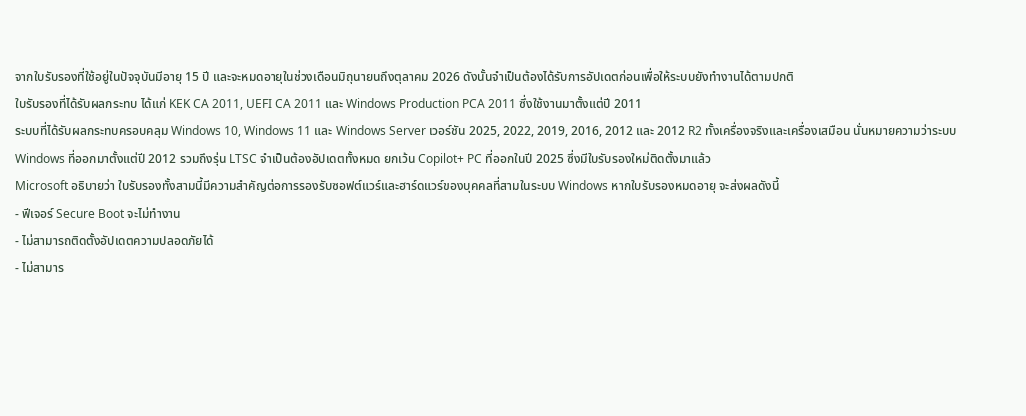จากใบรับรองที่ใช้อยู่ในปัจจุบันมีอายุ 15 ปี และจะหมดอายุในช่วงเดือนมิถุนายนถึงตุลาคม 2026 ดังนั้นจำเป็นต้องได้รับการอัปเดตก่อนเพื่อให้ระบบยังทำงานได้ตามปกติ
ใบรับรองที่ได้รับผลกระทบ ได้แก่ KEK CA 2011, UEFI CA 2011 และ Windows Production PCA 2011 ซึ่งใช้งานมาตั้งแต่ปี 2011
ระบบที่ได้รับผลกระทบครอบคลุม Windows 10, Windows 11 และ Windows Server เวอร์ชัน 2025, 2022, 2019, 2016, 2012 และ 2012 R2 ทั้งเครื่องจริงและเครื่องเสมือน นั่นหมายความว่าระบบ Windows ที่ออกมาตั้งแต่ปี 2012 รวมถึงรุ่น LTSC จำเป็นต้องอัปเดตทั้งหมด ยกเว้น Copilot+ PC ที่ออกในปี 2025 ซึ่งมีใบรับรองใหม่ติดตั้งมาแล้ว
Microsoft อธิบายว่า ใบรับรองทั้งสามนี้มีความสำคัญต่อการรองรับซอฟต์แวร์และฮาร์ดแวร์ของบุคคลที่สามในระบบ Windows หากใบรับรองหมดอายุ จะส่งผลดังนี้
- ฟีเจอร์ Secure Boot จะไม่ทำงาน
- ไม่สามารถติดตั้งอัปเดตความปลอดภัยได้
- ไม่สามาร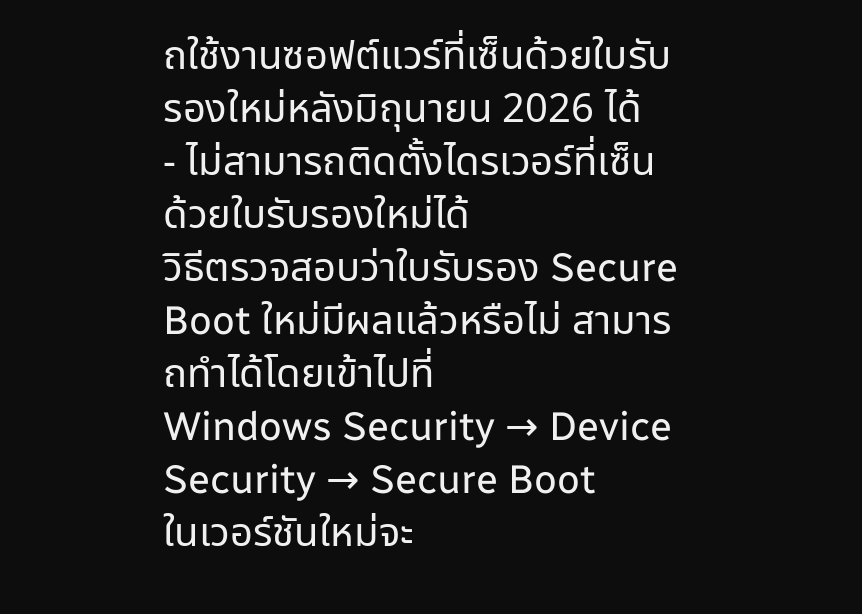ถใช้งานซอฟต์แวร์ที่เซ็นด้วยใบรับรองใหม่หลังมิถุนายน 2026 ได้
- ไม่สามารถติดตั้งไดรเวอร์ที่เซ็นด้วยใบรับรองใหม่ได้
วิธีตรวจสอบว่าใบรับรอง Secure Boot ใหม่มีผลแล้วหรือไม่ สามารถทำได้โดยเข้าไปที่
Windows Security → Device Security → Secure Boot
ในเวอร์ชันใหม่จะ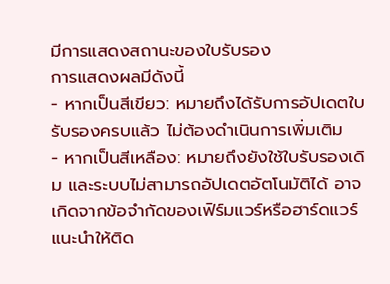มีการแสดงสถานะของใบรับรอง
การแสดงผลมีดังนี้
- หากเป็นสีเขียว: หมายถึงได้รับการอัปเดตใบรับรองครบแล้ว ไม่ต้องดำเนินการเพิ่มเติม
- หากเป็นสีเหลือง: หมายถึงยังใช้ใบรับรองเดิม และระบบไม่สามารถอัปเดตอัตโนมัติได้ อาจเกิดจากข้อจำกัดของเฟิร์มแวร์หรือฮาร์ดแวร์ แนะนำให้ติด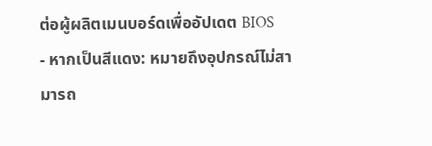ต่อผู้ผลิตเมนบอร์ดเพื่ออัปเดต BIOS
- หากเป็นสีแดง: หมายถึงอุปกรณ์ไม่สามารถ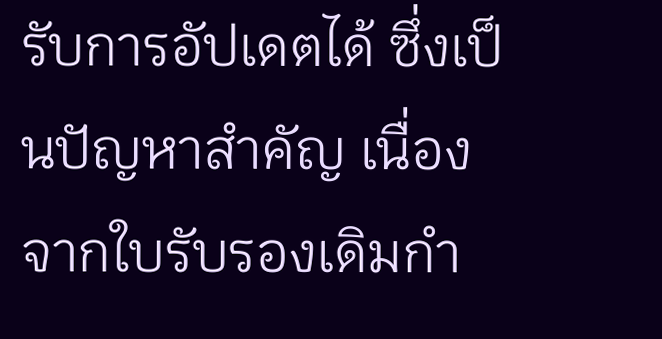รับการอัปเดตได้ ซึ่งเป็นปัญหาสำคัญ เนื่องจากใบรับรองเดิมกำ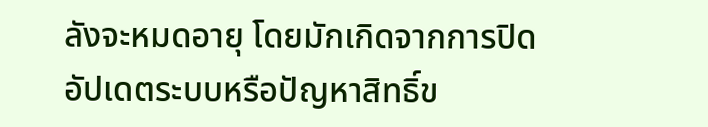ลังจะหมดอายุ โดยมักเกิดจากการปิดอัปเดตระบบหรือปัญหาสิทธิ์ข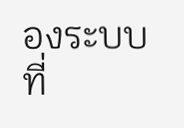องระบบ
ที่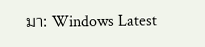มา: Windows Latest